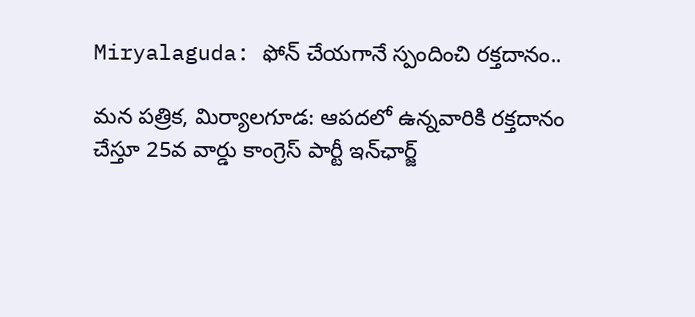Miryalaguda: ఫోన్ చేయగానే స్పందించి రక్తదానం..

మన పత్రిక, మిర్యాలగూడ: ఆపదలో ఉన్నవారికి రక్తదానం చేస్తూ 25వ వార్డు కాంగ్రెస్ పార్టీ ఇన్‌ఛార్జ్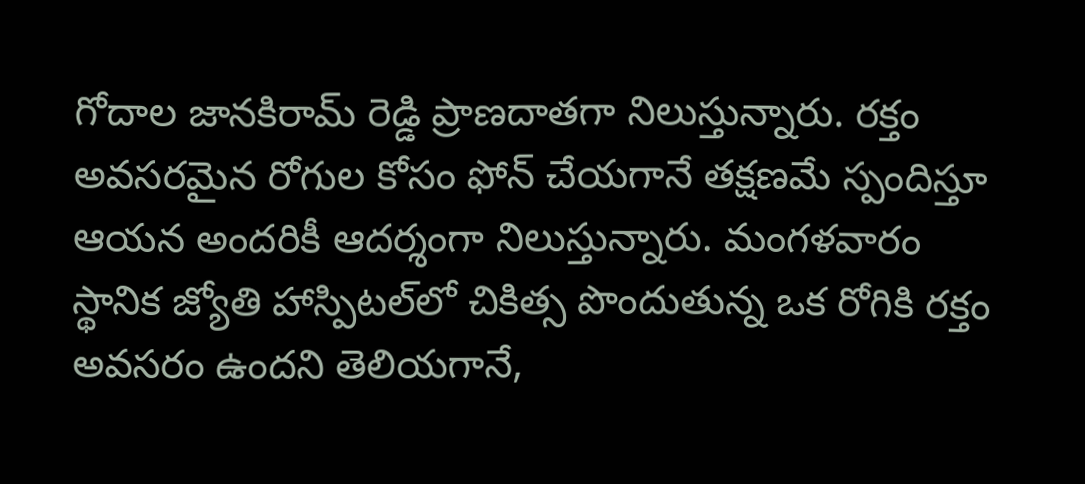గోదాల జానకిరామ్ రెడ్డి ప్రాణదాతగా నిలుస్తున్నారు. రక్తం అవసరమైన రోగుల కోసం ఫోన్ చేయగానే తక్షణమే స్పందిస్తూ ఆయన అందరికీ ఆదర్శంగా నిలుస్తున్నారు. మంగళవారం స్థానిక జ్యోతి హాస్పిటల్‌లో చికిత్స పొందుతున్న ఒక రోగికి రక్తం అవసరం ఉందని తెలియగానే,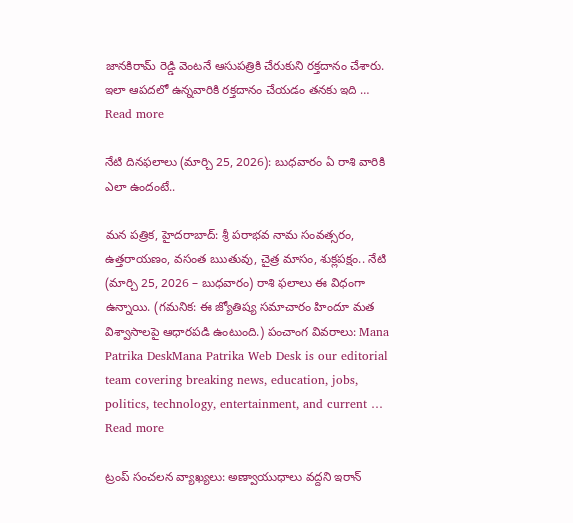జానకిరామ్ రెడ్డి వెంటనే ఆసుపత్రికి చేరుకుని రక్తదానం చేశారు. ఇలా ఆపదలో ఉన్నవారికి రక్తదానం చేయడం తనకు ఇది … Read more

నేటి దినఫలాలు (మార్చి 25, 2026): బుధవారం ఏ రాశి వారికి ఎలా ఉందంటే..

మన పత్రిక, హైదరాబాద్: శ్రీ పరాభవ నామ సంవత్సరం, ఉత్తరాయణం, వసంత ఋతువు, చైత్ర మాసం, శుక్లపక్షం.. నేటి (మార్చి 25, 2026 – బుధవారం) రాశి ఫలాలు ఈ విధంగా ఉన్నాయి. (గమనిక: ఈ జ్యోతిష్య సమాచారం హిందూ మత విశ్వాసాలపై ఆధారపడి ఉంటుంది.) పంచాంగ వివరాలు: Mana Patrika DeskMana Patrika Web Desk is our editorial team covering breaking news, education, jobs, politics, technology, entertainment, and current … Read more

ట్రంప్ సంచలన వ్యాఖ్యలు: అణ్వాయుధాలు వద్దని ఇరాన్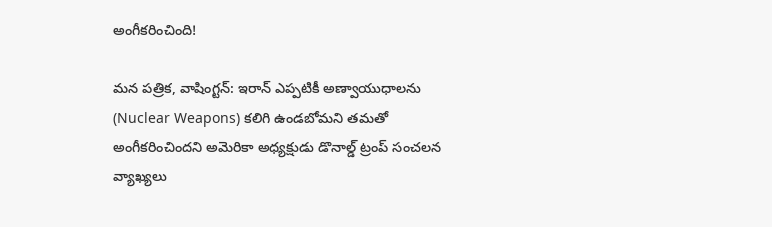అంగీకరించింది!

మన పత్రిక, వాషింగ్టన్: ఇరాన్ ఎప్పటికీ అణ్వాయుధాలను (Nuclear Weapons) కలిగి ఉండబోమని తమతో అంగీకరించిందని అమెరికా అధ్యక్షుడు డొనాల్డ్ ట్రంప్ సంచలన వ్యాఖ్యలు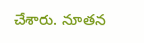చేశారు. నూతన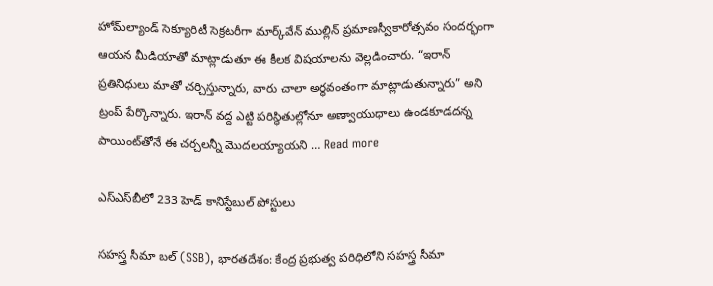హోమ్‌ల్యాండ్ సెక్యూరిటీ సెక్రటరీగా మార్క్‌వేన్ ముల్లిన్ ప్రమాణస్వీకారోత్సవం సందర్భంగా ఆయన మీడియాతో మాట్లాడుతూ ఈ కీలక విషయాలను వెల్లడించారు. “ఇరాన్ ప్రతినిధులు మాతో చర్చిస్తున్నారు, వారు చాలా అర్థవంతంగా మాట్లాడుతున్నారు” అని ట్రంప్ పేర్కొన్నారు. ఇరాన్ వద్ద ఎట్టి పరిస్థితుల్లోనూ అణ్వాయుధాలు ఉండకూడదన్న పాయింట్‌తోనే ఈ చర్చలన్నీ మొదలయ్యాయని … Read more

ఎస్‌ఎస్‌బీలో 233 హెడ్ కానిస్టేబుల్ పోస్టులు

సహస్త్ర సీమా బల్ (SSB), భారతదేశం: కేంద్ర ప్రభుత్వ పరిధిలోని సహస్త్ర సీమా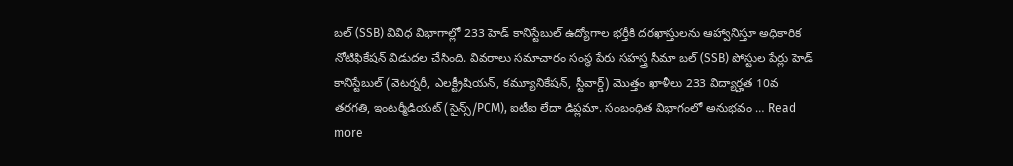బల్ (SSB) వివిధ విభాగాల్లో 233 హెడ్ కానిస్టేబుల్ ఉద్యోగాల భర్తీకి దరఖాస్తులను ఆహ్వానిస్తూ అధికారిక నోటిఫికేషన్ విడుదల చేసింది. వివరాలు సమాచారం సంస్థ పేరు సహస్త్ర సీమా బల్ (SSB) పోస్టుల పేర్లు హెడ్ కానిస్టేబుల్ (వెటర్నరీ, ఎలక్ట్రీషియన్, కమ్యూనికేషన్, స్టీవార్డ్) మొత్తం ఖాళీలు 233 విద్యార్హత 10వ తరగతి, ఇంటర్మీడియట్ (సైన్స్/PCM), ఐటీఐ లేదా డిప్లమా. సంబంధిత విభాగంలో అనుభవం … Read more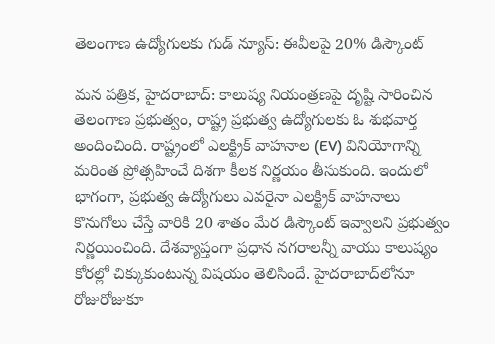తెలంగాణ ఉద్యోగులకు గుడ్ న్యూస్: ఈవీలపై 20% డిస్కౌంట్

మన పత్రిక, హైదరాబాద్: కాలుష్య నియంత్రణపై దృష్టి సారించిన తెలంగాణ ప్రభుత్వం, రాష్ట్ర ప్రభుత్వ ఉద్యోగులకు ఓ శుభవార్త అందించింది. రాష్ట్రంలో ఎలక్ట్రిక్ వాహనాల (EV) వినియోగాన్ని మరింత ప్రోత్సహించే దిశగా కీలక నిర్ణయం తీసుకుంది. ఇందులో భాగంగా, ప్రభుత్వ ఉద్యోగులు ఎవరైనా ఎలక్ట్రిక్ వాహనాలు కొనుగోలు చేస్తే వారికి 20 శాతం మేర డిస్కౌంట్ ఇవ్వాలని ప్రభుత్వం నిర్ణయించింది. దేశవ్యాప్తంగా ప్రధాన నగరాలన్నీ వాయు కాలుష్యం కోరల్లో చిక్కుకుంటున్న విషయం తెలిసిందే. హైదరాబాద్‌లోనూ రోజురోజుకూ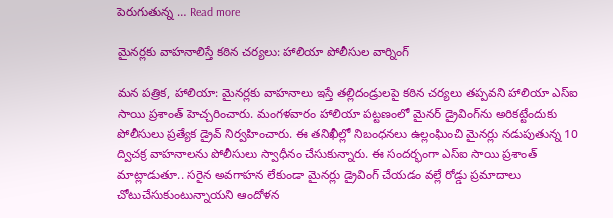పెరుగుతున్న … Read more

మైనర్లకు వాహనాలిస్తే కఠిన చర్యలు: హాలియా పోలీసుల వార్నింగ్

మన పత్రిక, హాలియా: మైనర్లకు వాహనాలు ఇస్తే తల్లిదండ్రులపై కఠిన చర్యలు తప్పవని హాలియా ఎస్ఐ సాయి ప్రశాంత్ హెచ్చరించారు. మంగళవారం హాలియా పట్టణంలో మైనర్ డ్రైవింగ్‌ను అరికట్టేందుకు పోలీసులు ప్రత్యేక డ్రైవ్ నిర్వహించారు. ఈ తనిఖీల్లో నిబంధనలు ఉల్లంఘించి మైనర్లు నడుపుతున్న 10 ద్విచక్ర వాహనాలను పోలీసులు స్వాధీనం చేసుకున్నారు. ఈ సందర్భంగా ఎస్ఐ సాయి ప్రశాంత్ మాట్లాడుతూ.. సరైన అవగాహన లేకుండా మైనర్లు డ్రైవింగ్ చేయడం వల్లే రోడ్డు ప్రమాదాలు చోటుచేసుకుంటున్నాయని ఆందోళన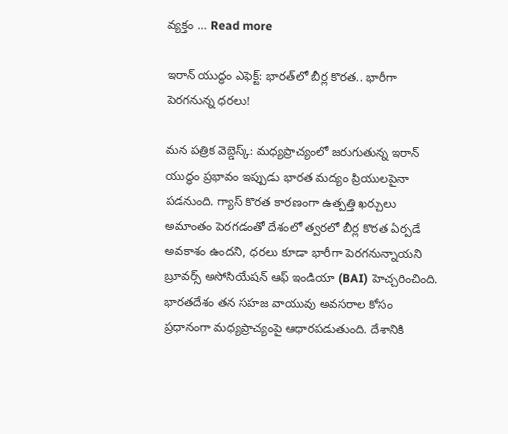వ్యక్తం … Read more

ఇరాన్ యుద్ధం ఎఫెక్ట్: భారత్‌లో బీర్ల కొరత.. భారీగా పెరగనున్న ధరలు!

మన పత్రిక వెబ్డెస్క్: మధ్యప్రాచ్యంలో జరుగుతున్న ఇరాన్ యుద్ధం ప్రభావం ఇప్పుడు భారత మద్యం ప్రియులపైనా పడనుంది. గ్యాస్ కొరత కారణంగా ఉత్పత్తి ఖర్చులు అమాంతం పెరగడంతో దేశంలో త్వరలో బీర్ల కొరత ఏర్పడే అవకాశం ఉందని, ధరలు కూడా భారీగా పెరగనున్నాయని బ్రూవర్స్ అసోసియేషన్ ఆఫ్ ఇండియా (BAI) హెచ్చరించింది. భారతదేశం తన సహజ వాయువు అవసరాల కోసం ప్రధానంగా మధ్యప్రాచ్యంపై ఆధారపడుతుంది. దేశానికి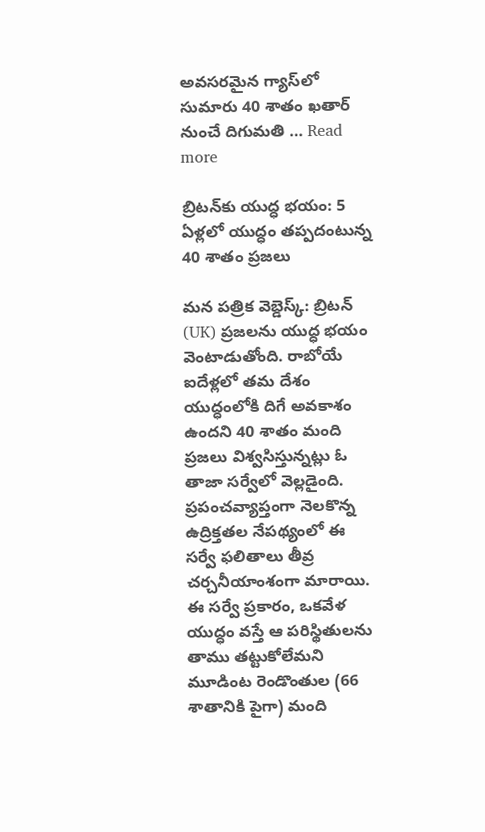అవసరమైన గ్యాస్‌లో సుమారు 40 శాతం ఖతార్ నుంచే దిగుమతి … Read more

బ్రిటన్‌కు యుద్ధ భయం: 5 ఏళ్లలో యుద్ధం తప్పదంటున్న 40 శాతం ప్రజలు

మన పత్రిక వెబ్డెస్క్: బ్రిటన్ (UK) ప్రజలను యుద్ధ భయం వెంటాడుతోంది. రాబోయే ఐదేళ్లలో తమ దేశం యుద్ధంలోకి దిగే అవకాశం ఉందని 40 శాతం మంది ప్రజలు విశ్వసిస్తున్నట్లు ఓ తాజా సర్వేలో వెల్లడైంది. ప్రపంచవ్యాప్తంగా నెలకొన్న ఉద్రిక్తతల నేపథ్యంలో ఈ సర్వే ఫలితాలు తీవ్ర చర్చనీయాంశంగా మారాయి. ఈ సర్వే ప్రకారం, ఒకవేళ యుద్ధం వస్తే ఆ పరిస్థితులను తాము తట్టుకోలేమని మూడింట రెండొంతుల (66 శాతానికి పైగా) మంది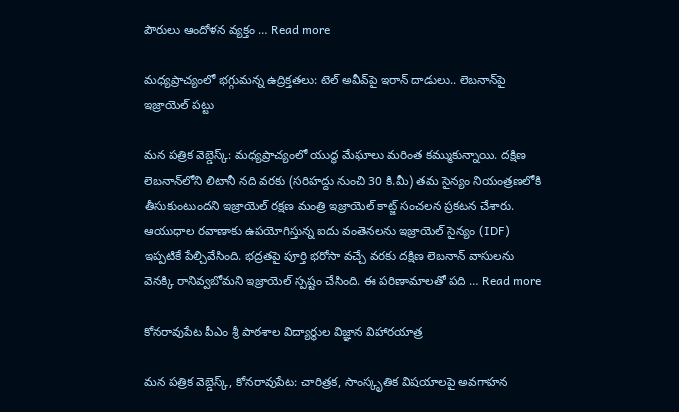పౌరులు ఆందోళన వ్యక్తం … Read more

మధ్యప్రాచ్యంలో భగ్గుమన్న ఉద్రిక్తతలు: టెల్ అవీవ్‌పై ఇరాన్ దాడులు.. లెబనాన్‌పై ఇజ్రాయెల్ పట్టు

మన పత్రిక వెబ్డెస్క్: మధ్యప్రాచ్యంలో యుద్ధ మేఘాలు మరింత కమ్ముకున్నాయి. దక్షిణ లెబనాన్‌లోని లిటానీ నది వరకు (సరిహద్దు నుంచి 30 కి.మీ) తమ సైన్యం నియంత్రణలోకి తీసుకుంటుందని ఇజ్రాయెల్ రక్షణ మంత్రి ఇజ్రాయెల్ కాట్జ్ సంచలన ప్రకటన చేశారు. ఆయుధాల రవాణాకు ఉపయోగిస్తున్న ఐదు వంతెనలను ఇజ్రాయెల్ సైన్యం (IDF) ఇప్పటికే పేల్చివేసింది. భద్రతపై పూర్తి భరోసా వచ్చే వరకు దక్షిణ లెబనాన్ వాసులను వెనక్కి రానివ్వబోమని ఇజ్రాయెల్ స్పష్టం చేసింది. ఈ పరిణామాలతో పది … Read more

కోనరావుపేట పీఎం శ్రీ పాఠశాల విద్యార్థుల విజ్ఞాన విహారయాత్ర

మన పత్రిక వెబ్డెస్క్, కోనరావుపేట: చారిత్రక, సాంస్కృతిక విషయాలపై అవగాహన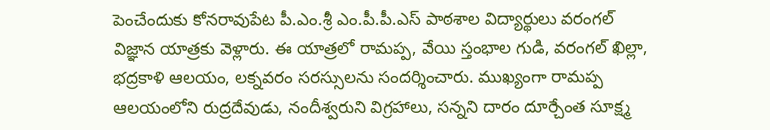పెంచేందుకు కోనరావుపేట పీ.ఎం.శ్రీ ఎం.పీ.పీ.ఎస్ పాఠశాల విద్యార్థులు వరంగల్ విజ్ఞాన యాత్రకు వెళ్లారు. ఈ యాత్రలో రామప్ప, వేయి స్తంభాల గుడి, వరంగల్ ఖిల్లా, భద్రకాళి ఆలయం, లక్నవరం సరస్సులను సందర్శించారు. ముఖ్యంగా రామప్ప ఆలయంలోని రుద్రదేవుడు, నందీశ్వరుని విగ్రహాలు, సన్నని దారం దూర్చేంత సూక్ష్మ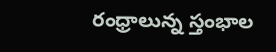రంధ్రాలున్న స్తంభాల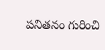పనితనం గురించి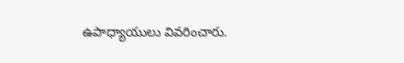ఉపాధ్యాయులు వివరించారు.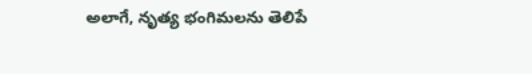అలాగే, నృత్య భంగిమలను తెలిపే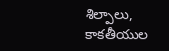శిల్పాలు, కాకతీయుల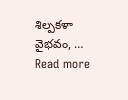శిల్పకళా వైభవం, … Read more